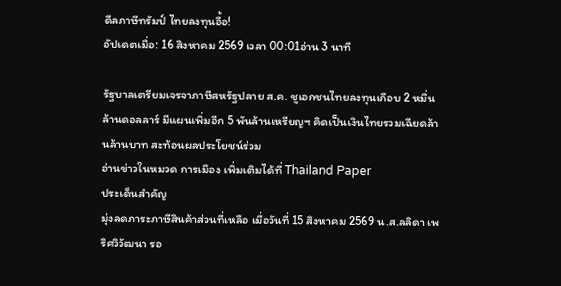ดีลภาษีทรัมป์ ไทยลงทุนอื้อ!
อัปเดตเมื่อ: 16 สิงหาคม 2569 เวลา 00:01อ่าน 3 นาที

รัฐบาลเตรียมเจรจาภาษีสหรัฐปลาย ส.ค. ชูเอกชนไทยลงทุนเกือบ 2 หมื่นล้านดอลลาร์ มีแผนเพิ่มอีก 5 พันล้านเหรียญฯ คิดเป็นเงินไทยรวมเฉียดล้านล้านบาท สะท้อนผลประโยชน์ร่วม
อ่านข่าวในหมวด การเมือง เพิ่มเติมได้ที่ Thailand Paper
ประเด็นสำคัญ
มุ่งลดภาระภาษีสินค้าส่วนที่เหลือ เมื่อวันที่ 15 สิงหาคม 2569 น.ส.ลลิดา เพริศวิวัฒนา รอ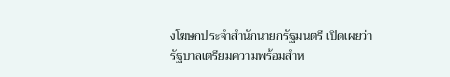งโฆษกประจำสำนักนายกรัฐมนตรี เปิดเผยว่า
รัฐบาลเตรียมความพร้อมสำห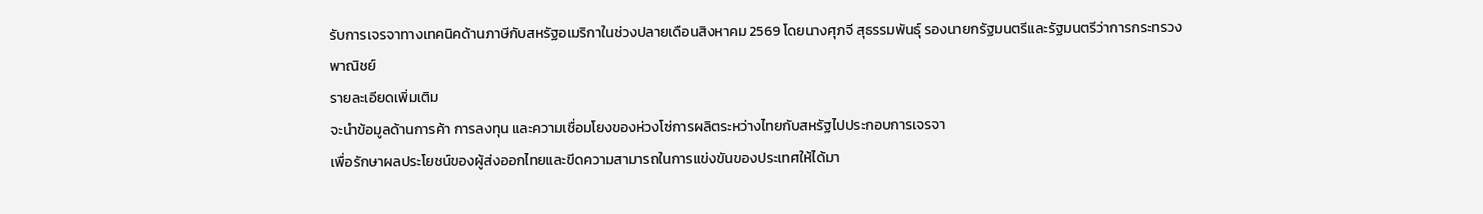รับการเจรจาทางเทคนิคด้านภาษีกับสหรัฐอเมริกาในช่วงปลายเดือนสิงหาคม 2569 โดยนางศุภจี สุธรรมพันธุ์ รองนายกรัฐมนตรีและรัฐมนตรีว่าการกระทรวงพาณิชย์
รายละเอียดเพิ่มเติม
จะนำข้อมูลด้านการค้า การลงทุน และความเชื่อมโยงของห่วงโซ่การผลิตระหว่างไทยกับสหรัฐไปประกอบการเจรจา
เพื่อรักษาผลประโยชน์ของผู้ส่งออกไทยและขีดความสามารถในการแข่งขันของประเทศให้ได้มา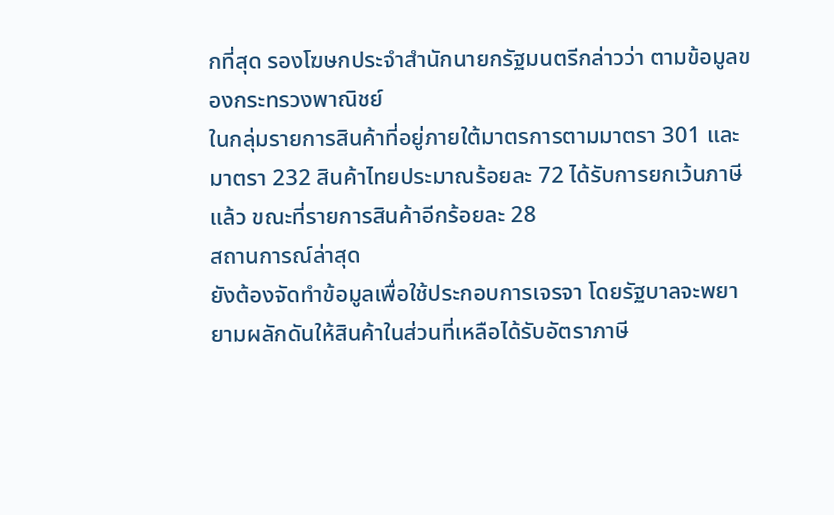กที่สุด รองโฆษกประจำสำนักนายกรัฐมนตรีกล่าวว่า ตามข้อมูลของกระทรวงพาณิชย์
ในกลุ่มรายการสินค้าที่อยู่ภายใต้มาตรการตามมาตรา 301 และมาตรา 232 สินค้าไทยประมาณร้อยละ 72 ได้รับการยกเว้นภาษีแล้ว ขณะที่รายการสินค้าอีกร้อยละ 28
สถานการณ์ล่าสุด
ยังต้องจัดทำข้อมูลเพื่อใช้ประกอบการเจรจา โดยรัฐบาลจะพยายามผลักดันให้สินค้าในส่วนที่เหลือได้รับอัตราภาษี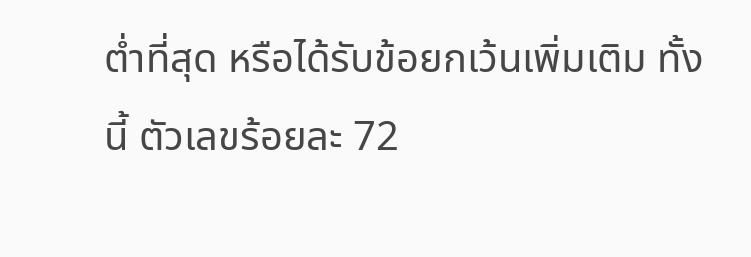ต่ำที่สุด หรือได้รับข้อยกเว้นเพิ่มเติม ทั้งนี้ ตัวเลขร้อยละ 72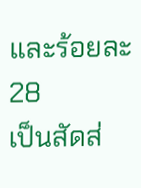และร้อยละ 28
เป็นสัดส่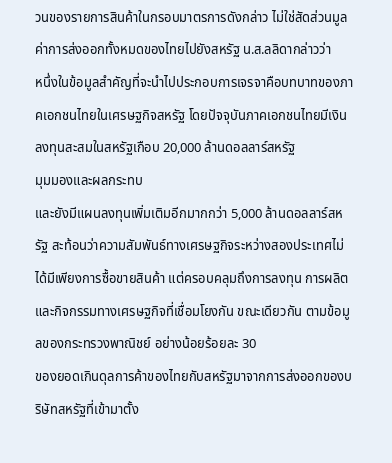วนของรายการสินค้าในกรอบมาตรการดังกล่าว ไม่ใช่สัดส่วนมูลค่าการส่งออกทั้งหมดของไทยไปยังสหรัฐ น.ส.ลลิดากล่าวว่า
หนึ่งในข้อมูลสำคัญที่จะนำไปประกอบการเจรจาคือบทบาทของภาคเอกชนไทยในเศรษฐกิจสหรัฐ โดยปัจจุบันภาคเอกชนไทยมีเงินลงทุนสะสมในสหรัฐเกือบ 20,000 ล้านดอลลาร์สหรัฐ
มุมมองและผลกระทบ
และยังมีแผนลงทุนเพิ่มเติมอีกมากกว่า 5,000 ล้านดอลลาร์สหรัฐ สะท้อนว่าความสัมพันธ์ทางเศรษฐกิจระหว่างสองประเทศไม่ได้มีเพียงการซื้อขายสินค้า แต่ครอบคลุมถึงการลงทุน การผลิต
และกิจกรรมทางเศรษฐกิจที่เชื่อมโยงกัน ขณะเดียวกัน ตามข้อมูลของกระทรวงพาณิชย์ อย่างน้อยร้อยละ 30
ของยอดเกินดุลการค้าของไทยกับสหรัฐมาจากการส่งออกของบริษัทสหรัฐที่เข้ามาตั้ง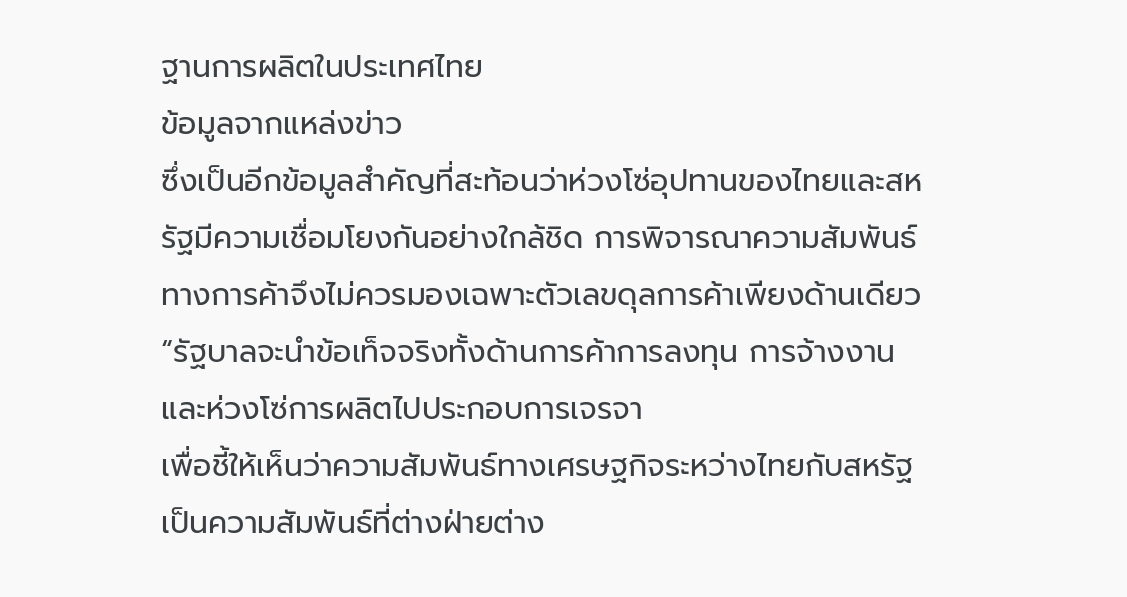ฐานการผลิตในประเทศไทย
ข้อมูลจากแหล่งข่าว
ซึ่งเป็นอีกข้อมูลสำคัญที่สะท้อนว่าห่วงโซ่อุปทานของไทยและสหรัฐมีความเชื่อมโยงกันอย่างใกล้ชิด การพิจารณาความสัมพันธ์ทางการค้าจึงไม่ควรมองเฉพาะตัวเลขดุลการค้าเพียงด้านเดียว
“รัฐบาลจะนำข้อเท็จจริงทั้งด้านการค้าการลงทุน การจ้างงาน และห่วงโซ่การผลิตไปประกอบการเจรจา
เพื่อชี้ให้เห็นว่าความสัมพันธ์ทางเศรษฐกิจระหว่างไทยกับสหรัฐเป็นความสัมพันธ์ที่ต่างฝ่ายต่าง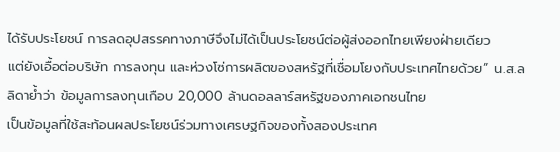ได้รับประโยชน์ การลดอุปสรรคทางภาษีจึงไม่ได้เป็นประโยชน์ต่อผู้ส่งออกไทยเพียงฝ่ายเดียว
แต่ยังเอื้อต่อบริษัท การลงทุน และห่วงโซ่การผลิตของสหรัฐที่เชื่อมโยงกับประเทศไทยด้วย” น.ส.ลลิดาย้ำว่า ข้อมูลการลงทุนเกือบ 20,000 ล้านดอลลาร์สหรัฐของภาคเอกชนไทย
เป็นข้อมูลที่ใช้สะท้อนผลประโยชน์ร่วมทางเศรษฐกิจของทั้งสองประเทศ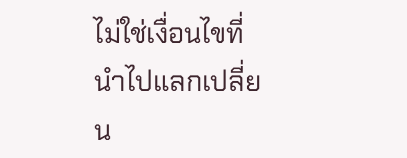ไม่ใช่เงื่อนไขที่นำไปแลกเปลี่ยน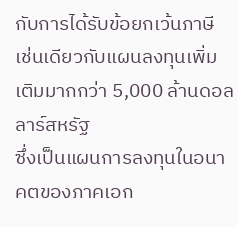กับการได้รับข้อยกเว้นภาษี เช่นเดียวกับแผนลงทุนเพิ่มเติมมากกว่า 5,000 ล้านดอลลาร์สหรัฐ
ซึ่งเป็นแผนการลงทุนในอนาคตของภาคเอก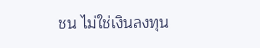ชน ไม่ใช่เงินลงทุน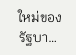ใหม่ของรัฐบา…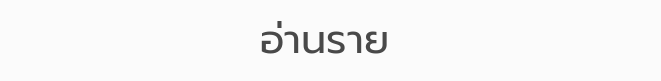อ่านราย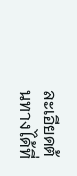ละเอียดต้นทางได้ที่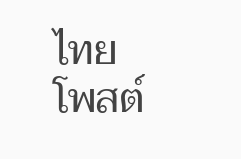ไทยโพสต์